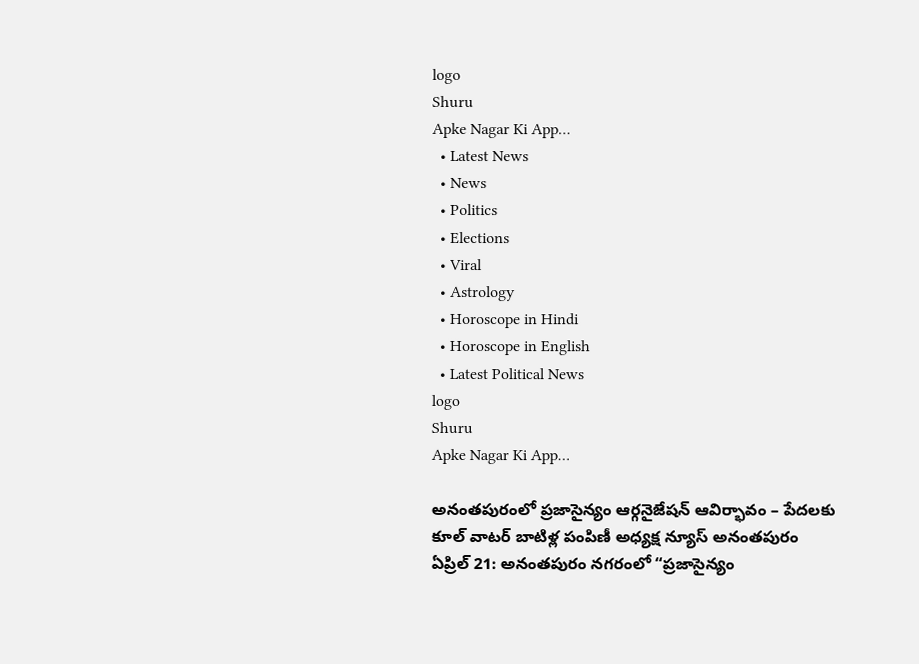logo
Shuru
Apke Nagar Ki App…
  • Latest News
  • News
  • Politics
  • Elections
  • Viral
  • Astrology
  • Horoscope in Hindi
  • Horoscope in English
  • Latest Political News
logo
Shuru
Apke Nagar Ki App…

అనంతపురంలో ప్రజాసైన్యం ఆర్గనైజేషన్ ఆవిర్భావం – పేదలకు కూల్ వాటర్ బాటిళ్ల పంపిణీ అధ్యక్ష న్యూస్ అనంతపురం ఏప్రిల్ 21: అనంతపురం నగరంలో “ప్రజాసైన్యం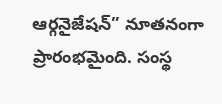ఆర్గనైజేషన్” నూతనంగా ప్రారంభమైంది. సంస్థ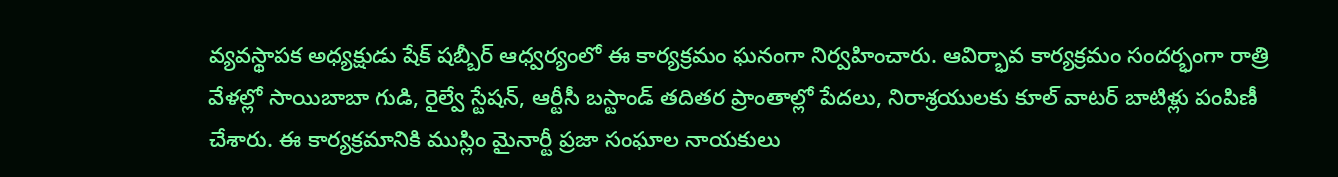వ్యవస్థాపక అధ్యక్షుడు షేక్ షబ్బీర్ ఆధ్వర్యంలో ఈ కార్యక్రమం ఘనంగా నిర్వహించారు. ఆవిర్భావ కార్యక్రమం సందర్భంగా రాత్రి వేళల్లో సాయిబాబా గుడి, రైల్వే స్టేషన్, ఆర్టీసీ బస్టాండ్ తదితర ప్రాంతాల్లో పేదలు, నిరాశ్రయులకు కూల్ వాటర్ బాటిళ్లు పంపిణీ చేశారు. ఈ కార్యక్రమానికి ముస్లిం మైనార్టీ ప్రజా సంఘాల నాయకులు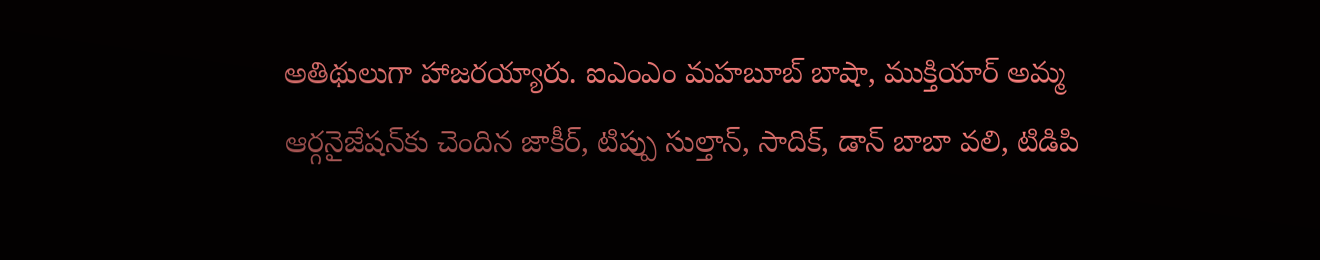అతిథులుగా హాజరయ్యారు. ఐఎంఎం మహబూబ్ బాషా, ముక్తియార్ అమ్మ ఆర్గనైజేషన్‌కు చెందిన జాకీర్, టిప్పు సుల్తాన్, సాదిక్, డాన్ బాబా వలి, టిడిపి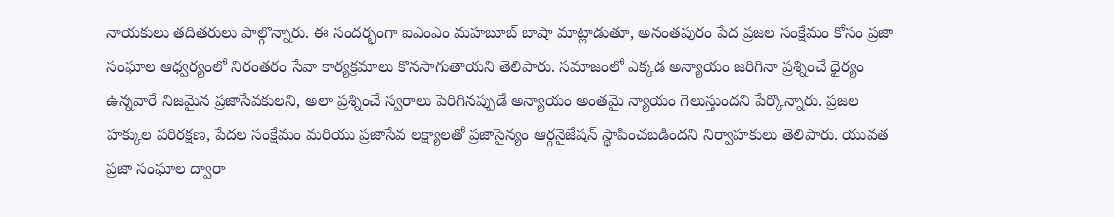నాయకులు తదితరులు పాల్గొన్నారు. ఈ సందర్భంగా ఐఎంఎం మహబూబ్ బాషా మాట్లాడుతూ, అనంతపురం పేద ప్రజల సంక్షేమం కోసం ప్రజా సంఘాల ఆధ్వర్యంలో నిరంతరం సేవా కార్యక్రమాలు కొనసాగుతాయని తెలిపారు. సమాజంలో ఎక్కడ అన్యాయం జరిగినా ప్రశ్నించే ధైర్యం ఉన్నవారే నిజమైన ప్రజాసేవకులని, అలా ప్రశ్నించే స్వరాలు పెరిగినప్పుడే అన్యాయం అంతమై న్యాయం గెలుస్తుందని పేర్కొన్నారు. ప్రజల హక్కుల పరిరక్షణ, పేదల సంక్షేమం మరియు ప్రజాసేవ లక్ష్యాలతో ప్రజాసైన్యం ఆర్గనైజేషన్ స్థాపించబడిందని నిర్వాహకులు తెలిపారు. యువత ప్రజా సంఘాల ద్వారా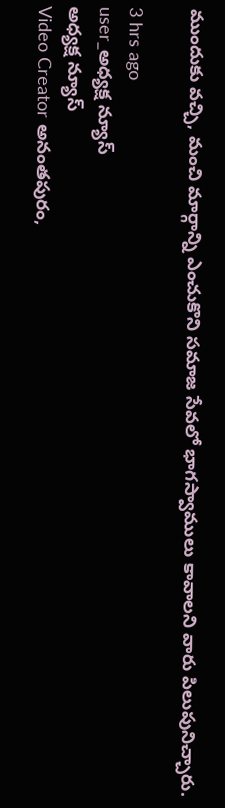ముందుకు వచ్చి, మంచి మార్గాన్ని ఎంచుకొని సమాజ సేవలో భాగస్వాములు కావాలని వారు పిలుపునిచ్చారు.

3 hrs ago
user_అధ్యక్ష న్యూస్
అధ్యక్ష న్యూస్
Video Creator అనంతపురం,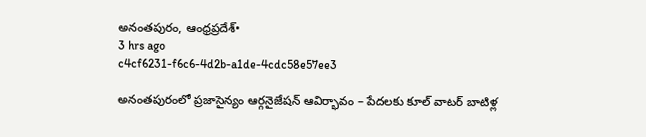అనంతపురం, ఆంధ్రప్రదేశ్•
3 hrs ago
c4cf6231-f6c6-4d2b-a1de-4cdc58e57ee3

అనంతపురంలో ప్రజాసైన్యం ఆర్గనైజేషన్ ఆవిర్భావం – పేదలకు కూల్ వాటర్ బాటిళ్ల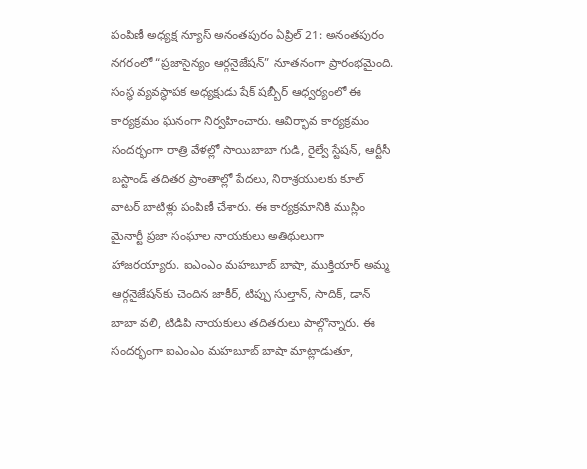పంపిణీ అధ్యక్ష న్యూస్ అనంతపురం ఏప్రిల్ 21: అనంతపురం నగరంలో “ప్రజాసైన్యం ఆర్గనైజేషన్” నూతనంగా ప్రారంభమైంది. సంస్థ వ్యవస్థాపక అధ్యక్షుడు షేక్ షబ్బీర్ ఆధ్వర్యంలో ఈ కార్యక్రమం ఘనంగా నిర్వహించారు. ఆవిర్భావ కార్యక్రమం సందర్భంగా రాత్రి వేళల్లో సాయిబాబా గుడి, రైల్వే స్టేషన్, ఆర్టీసీ బస్టాండ్ తదితర ప్రాంతాల్లో పేదలు, నిరాశ్రయులకు కూల్ వాటర్ బాటిళ్లు పంపిణీ చేశారు. ఈ కార్యక్రమానికి ముస్లిం మైనార్టీ ప్రజా సంఘాల నాయకులు అతిథులుగా హాజరయ్యారు. ఐఎంఎం మహబూబ్ బాషా, ముక్తియార్ అమ్మ ఆర్గనైజేషన్‌కు చెందిన జాకీర్, టిప్పు సుల్తాన్, సాదిక్, డాన్ బాబా వలి, టిడిపి నాయకులు తదితరులు పాల్గొన్నారు. ఈ సందర్భంగా ఐఎంఎం మహబూబ్ బాషా మాట్లాడుతూ,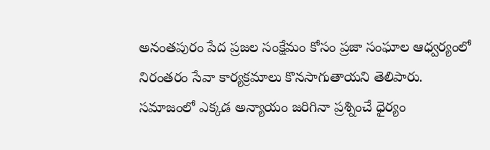అనంతపురం పేద ప్రజల సంక్షేమం కోసం ప్రజా సంఘాల ఆధ్వర్యంలో నిరంతరం సేవా కార్యక్రమాలు కొనసాగుతాయని తెలిపారు. సమాజంలో ఎక్కడ అన్యాయం జరిగినా ప్రశ్నించే ధైర్యం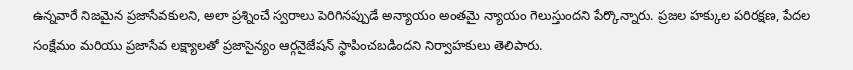ఉన్నవారే నిజమైన ప్రజాసేవకులని, అలా ప్రశ్నించే స్వరాలు పెరిగినప్పుడే అన్యాయం అంతమై న్యాయం గెలుస్తుందని పేర్కొన్నారు. ప్రజల హక్కుల పరిరక్షణ, పేదల సంక్షేమం మరియు ప్రజాసేవ లక్ష్యాలతో ప్రజాసైన్యం ఆర్గనైజేషన్ స్థాపించబడిందని నిర్వాహకులు తెలిపారు.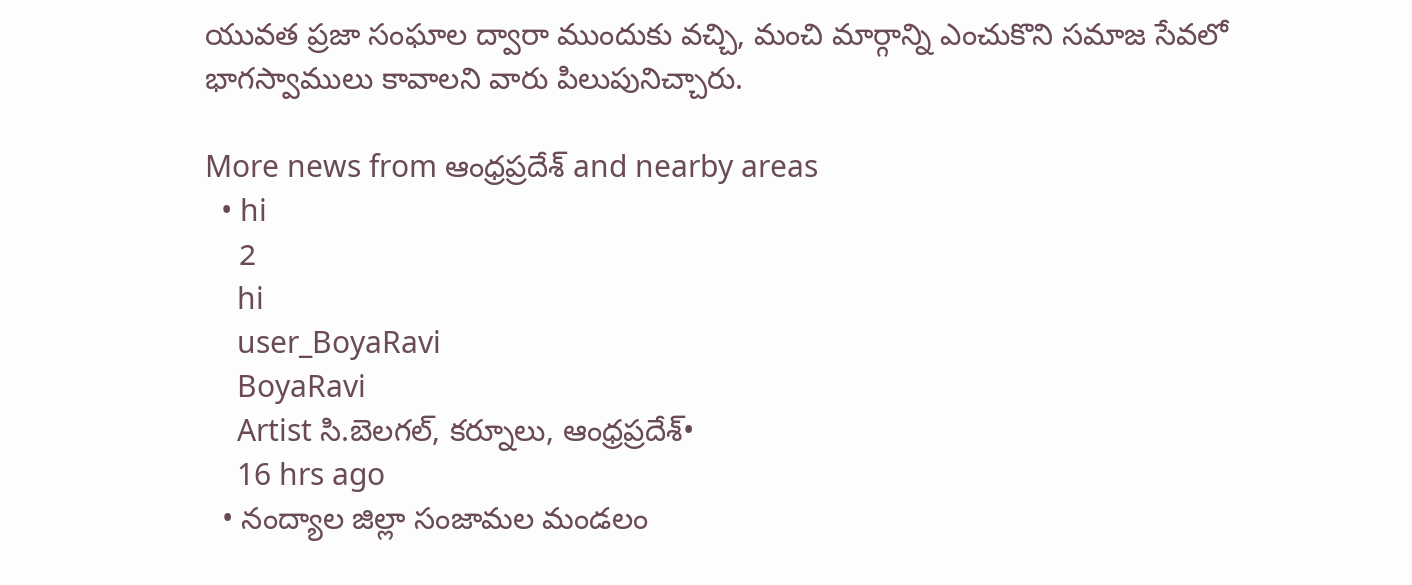యువత ప్రజా సంఘాల ద్వారా ముందుకు వచ్చి, మంచి మార్గాన్ని ఎంచుకొని సమాజ సేవలో భాగస్వాములు కావాలని వారు పిలుపునిచ్చారు.

More news from ఆంధ్రప్రదేశ్ and nearby areas
  • hi
    2
    hi
    user_BoyaRavi
    BoyaRavi
    Artist సి.బెలగల్, కర్నూలు, ఆంధ్రప్రదేశ్•
    16 hrs ago
  • నంద్యాల జిల్లా సంజామల మండలం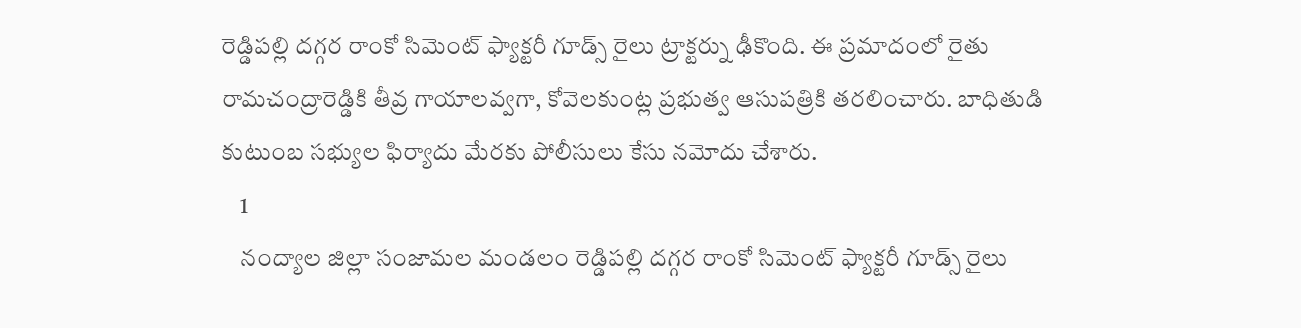రెడ్డిపల్లి దగ్గర రాంకో సిమెంట్ ఫ్యాక్టరీ గూడ్స్ రైలు ట్రాక్టర్ను ఢీకొంది. ఈ ప్రమాదంలో రైతు రామచంద్రారెడ్డికి తీవ్ర గాయాలవ్వగా, కోవెలకుంట్ల ప్రభుత్వ ఆసుపత్రికి తరలించారు. బాధితుడి కుటుంబ సభ్యుల ఫిర్యాదు మేరకు పోలీసులు కేసు నమోదు చేశారు.
    1
    నంద్యాల జిల్లా సంజామల మండలం రెడ్డిపల్లి దగ్గర రాంకో సిమెంట్ ఫ్యాక్టరీ గూడ్స్ రైలు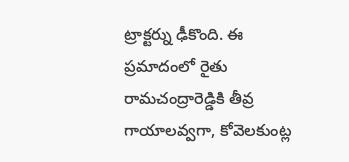ట్రాక్టర్ను ఢీకొంది. ఈ ప్రమాదంలో రైతు రామచంద్రారెడ్డికి తీవ్ర గాయాలవ్వగా, కోవెలకుంట్ల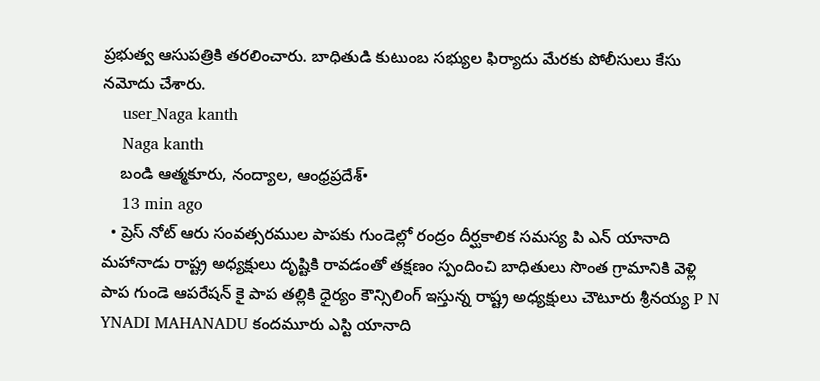ప్రభుత్వ ఆసుపత్రికి తరలించారు. బాధితుడి కుటుంబ సభ్యుల ఫిర్యాదు మేరకు పోలీసులు కేసు నమోదు చేశారు.
    user_Naga kanth
    Naga kanth
    బండి ఆత్మకూరు, నంద్యాల, ఆంధ్రప్రదేశ్•
    13 min ago
  • ప్రెస్ నోట్ ఆరు సంవత్సరముల పాపకు గుండెల్లో రంద్రం దీర్ఘకాలిక సమస్య పి ఎన్ యానాది మహానాడు రాష్ట్ర అధ్యక్షులు దృష్టికి రావడంతో తక్షణం స్పందించి బాధితులు సొంత గ్రామానికి వెళ్లి పాప గుండె ఆపరేషన్ కై పాప తల్లికి ధైర్యం కౌన్సిలింగ్ ఇస్తున్న రాష్ట్ర అధ్యక్షులు చౌటూరు శ్రీనయ్య P N YNADI MAHANADU కందమూరు ఎస్టి యానాది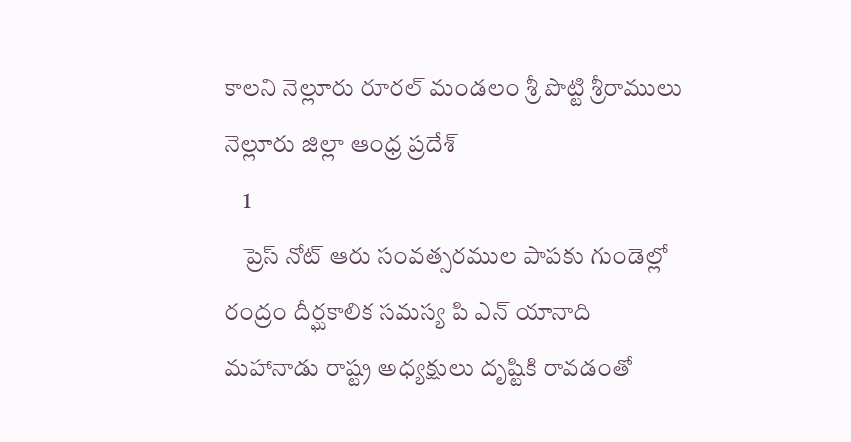కాలని నెల్లూరు రూరల్ మండలం శ్రీ పొట్టి శ్రీరాములు నెల్లూరు జిల్లా ఆంధ్ర ప్రదేశ్
    1
    ప్రెస్ నోట్ ఆరు సంవత్సరముల పాపకు గుండెల్లో రంద్రం దీర్ఘకాలిక సమస్య పి ఎన్ యానాది మహానాడు రాష్ట్ర అధ్యక్షులు దృష్టికి రావడంతో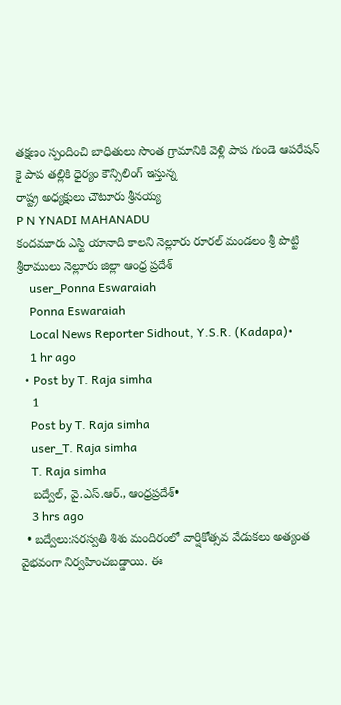తక్షణం స్పందించి బాధితులు సొంత గ్రామానికి వెళ్లి పాప గుండె ఆపరేషన్ కై పాప తల్లికి ధైర్యం కౌన్సిలింగ్ ఇస్తున్న
రాష్ట్ర అధ్యక్షులు చౌటూరు శ్రీనయ్య
P N YNADI MAHANADU
కందమూరు ఎస్టి యానాది కాలని నెల్లూరు రూరల్ మండలం శ్రీ పొట్టి శ్రీరాములు నెల్లూరు జిల్లా ఆంధ్ర ప్రదేశ్
    user_Ponna Eswaraiah
    Ponna Eswaraiah
    Local News Reporter Sidhout, Y.S.R. (Kadapa)•
    1 hr ago
  • Post by T. Raja simha
    1
    Post by T. Raja simha
    user_T. Raja simha
    T. Raja simha
    బద్వేల్, వై.ఎస్.ఆర్., ఆంధ్రప్రదేశ్•
    3 hrs ago
  • బద్వేలు:సరస్వతి శిశు మందిరంలో వార్షికోత్సవ వేడుకలు అత్యంత వైభవంగా నిర్వహించబడ్డాయి. ఈ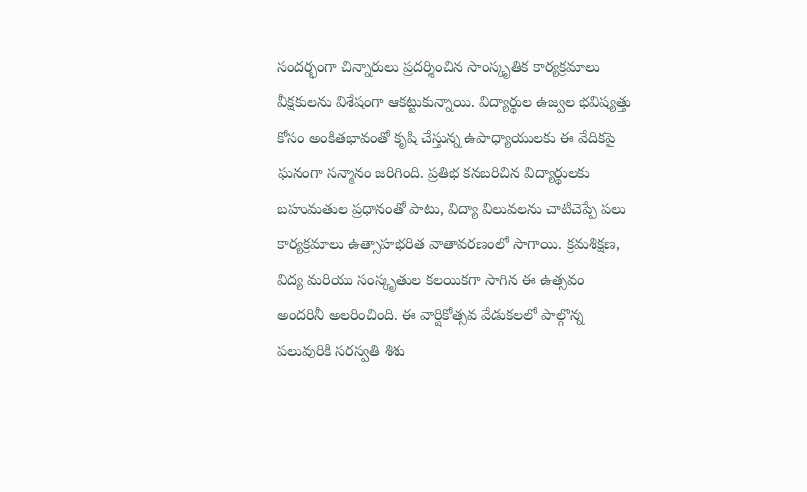సందర్భంగా చిన్నారులు ప్రదర్శించిన సాంస్కృతిక కార్యక్రమాలు వీక్షకులను విశేషంగా ఆకట్టుకున్నాయి. విద్యార్థుల ఉజ్వల భవిష్యత్తు కోసం అంకితభావంతో కృషి చేస్తున్న ఉపాధ్యాయులకు ఈ వేదికపై ఘనంగా సన్మానం జరిగింది. ప్రతిభ కనబరిచిన విద్యార్థులకు బహుమతుల ప్రధానంతో పాటు, విద్యా విలువలను చాటిచెప్పే పలు కార్యక్రమాలు ఉత్సాహభరిత వాతావరణంలో సాగాయి. క్రమశిక్షణ, విద్య మరియు సంస్కృతుల కలయికగా సాగిన ఈ ఉత్సవం అందరినీ అలరించింది. ఈ వార్షికోత్సవ వేడుకలలో పాల్గొన్న పలువురికి సరస్వతి శిశు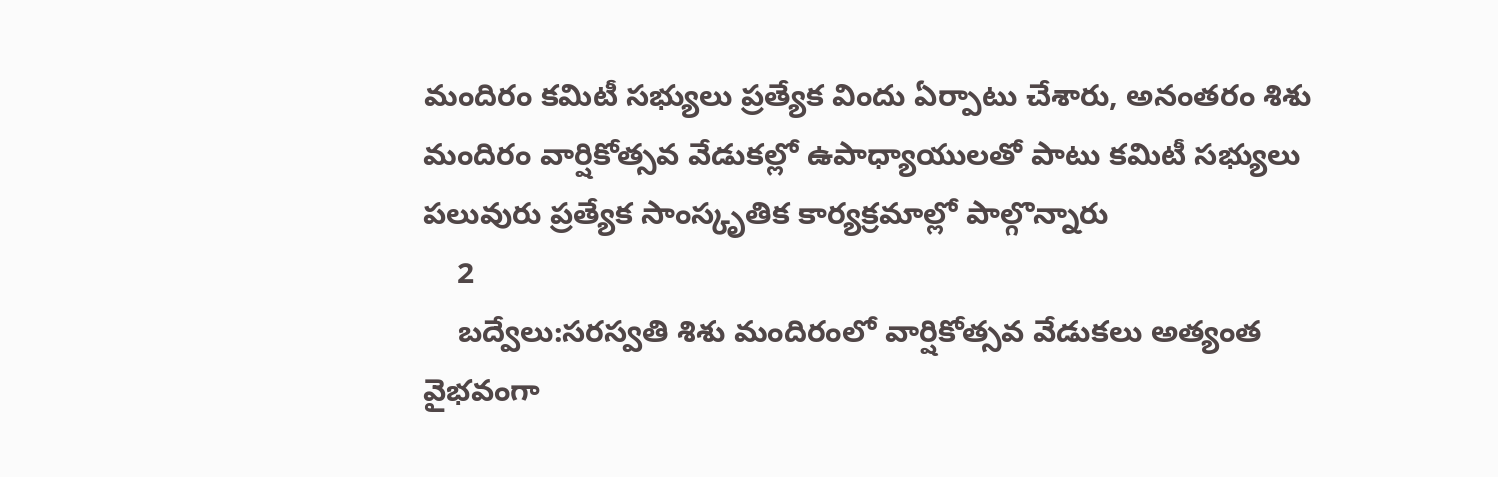మందిరం కమిటీ సభ్యులు ప్రత్యేక విందు ఏర్పాటు చేశారు, అనంతరం శిశు మందిరం వార్షికోత్సవ వేడుకల్లో ఉపాధ్యాయులతో పాటు కమిటీ సభ్యులు పలువురు ప్రత్యేక సాంస్కృతిక కార్యక్రమాల్లో పాల్గొన్నారు
    2
    బద్వేలు:సరస్వతి శిశు మందిరంలో వార్షికోత్సవ వేడుకలు అత్యంత వైభవంగా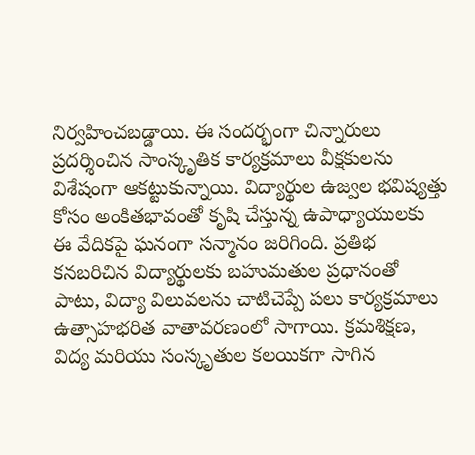నిర్వహించబడ్డాయి. ఈ సందర్భంగా చిన్నారులు ప్రదర్శించిన సాంస్కృతిక కార్యక్రమాలు వీక్షకులను విశేషంగా ఆకట్టుకున్నాయి. విద్యార్థుల ఉజ్వల భవిష్యత్తు కోసం అంకితభావంతో కృషి చేస్తున్న ఉపాధ్యాయులకు ఈ వేదికపై ఘనంగా సన్మానం జరిగింది. ప్రతిభ కనబరిచిన విద్యార్థులకు బహుమతుల ప్రధానంతో పాటు, విద్యా విలువలను చాటిచెప్పే పలు కార్యక్రమాలు ఉత్సాహభరిత వాతావరణంలో సాగాయి. క్రమశిక్షణ, విద్య మరియు సంస్కృతుల కలయికగా సాగిన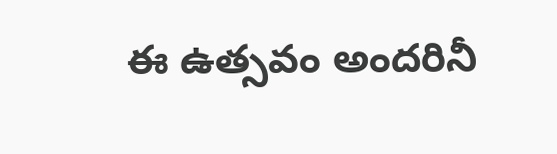ఈ ఉత్సవం అందరినీ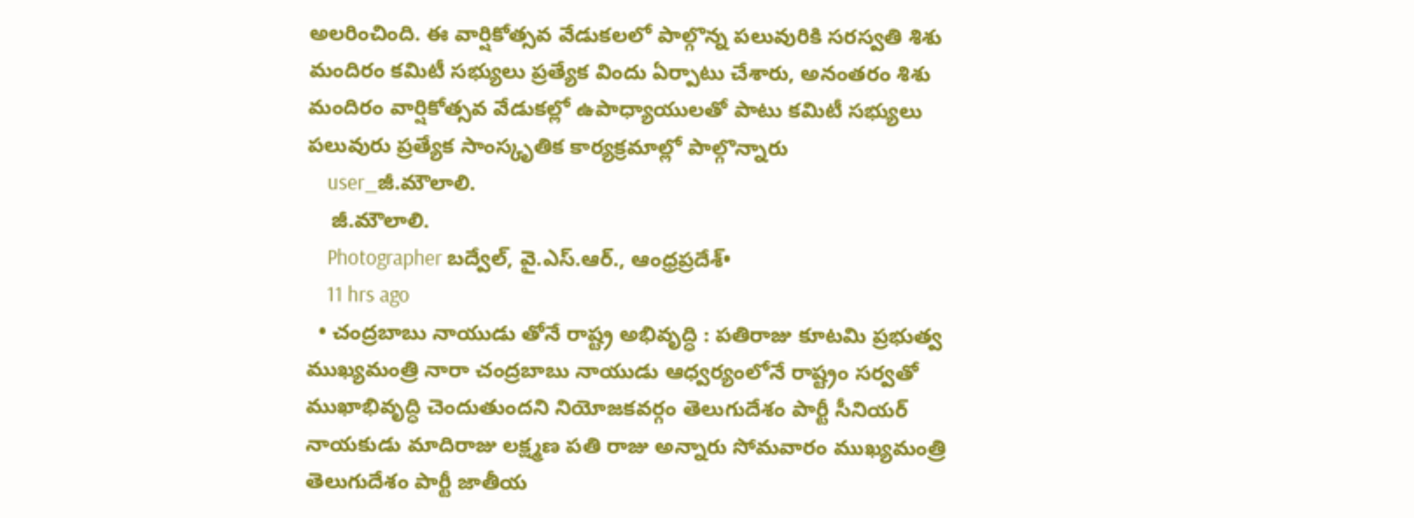అలరించింది. ఈ వార్షికోత్సవ వేడుకలలో పాల్గొన్న పలువురికి సరస్వతి శిశు మందిరం కమిటీ సభ్యులు ప్రత్యేక విందు ఏర్పాటు చేశారు, అనంతరం శిశు మందిరం వార్షికోత్సవ వేడుకల్లో ఉపాధ్యాయులతో పాటు కమిటీ సభ్యులు పలువురు ప్రత్యేక సాంస్కృతిక కార్యక్రమాల్లో పాల్గొన్నారు
    user_జీ.మౌలాలి.
    జీ.మౌలాలి.
    Photographer బద్వేల్, వై.ఎస్.ఆర్., ఆంధ్రప్రదేశ్•
    11 hrs ago
  • చంద్రబాబు నాయుడు తోనే రాష్ట్ర అభివృద్ధి : పతిరాజు కూటమి ప్రభుత్వ ముఖ్యమంత్రి నారా చంద్రబాబు నాయుడు ఆధ్వర్యంలోనే రాష్ట్రం సర్వతో ముఖాభివృద్ధి చెందుతుందని నియోజకవర్గం తెలుగుదేశం పార్టీ సీనియర్ నాయకుడు మాదిరాజు లక్ష్మణ పతి రాజు అన్నారు సోమవారం ముఖ్యమంత్రి తెలుగుదేశం పార్టీ జాతీయ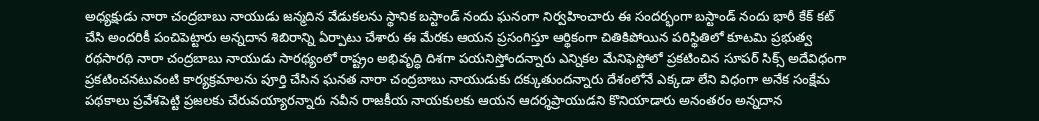అధ్యక్షుడు నారా చంద్రబాబు నాయుడు జన్మదిన వేడుకలను స్థానిక బస్టాండ్ నందు ఘనంగా నిర్వహించారు ఈ సందర్భంగా బస్టాండ్ నందు భారీ కేక్ కట్ చేసి అందరికీ పంచిపెట్టారు అన్నదాన శిబిరాన్ని ఏర్పాటు చేశారు ఈ మేరకు ఆయన ప్రసంగిస్తూ ఆర్థికంగా చితికిపోయిన పరిస్థితిలో కూటమి ప్రభుత్వ రథసారథి నారా చంద్రబాబు నాయుడు సారథ్యంలో రాష్ట్రం అభివృద్ధి దిశగా పయనిస్తోందన్నారు ఎన్నికల మేనిఫెస్టోలో ప్రకటించిన సూపర్ సిక్స్ అదేవిధంగా ప్రకటించనటువంటి కార్యక్రమాలను పూర్తి చేసిన ఘనత నారా చంద్రబాబు నాయుడుకు దక్కుతుందన్నారు దేశంలోనే ఎక్కడా లేని విధంగా అనేక సంక్షేమ పథకాలు ప్రవేశపెట్టి ప్రజలకు చేరువయ్యారన్నారు నవీన రాజకీయ నాయకులకు ఆయన ఆదర్శప్రాయుడని కొనియాడారు అనంతరం అన్నదాన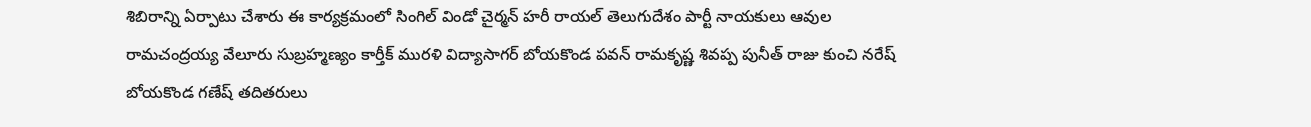శిబిరాన్ని ఏర్పాటు చేశారు ఈ కార్యక్రమంలో సింగిల్ విండో చైర్మన్ హరీ రాయల్ తెలుగుదేశం పార్టీ నాయకులు ఆవుల రామచంద్రయ్య వేలూరు సుబ్రహ్మణ్యం కార్తీక్ మురళి విద్యాసాగర్ బోయకొండ పవన్ రామకృష్ణ శివప్ప పునీత్ రాజు కుంచి నరేష్ బోయకొండ గణేష్ తదితరులు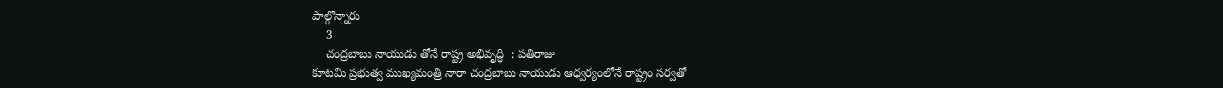పాల్గొన్నారు
    3
    చంద్రబాబు నాయుడు తోనే రాష్ట్ర అభివృద్ధి  : పతిరాజు
కూటమి ప్రభుత్వ ముఖ్యమంత్రి నారా చంద్రబాబు నాయుడు ఆధ్వర్యంలోనే రాష్ట్రం సర్వతో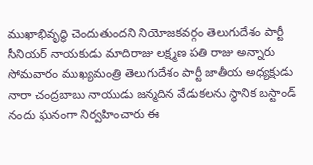ముఖాభివృద్ధి చెందుతుందని నియోజకవర్గం తెలుగుదేశం పార్టీ సీనియర్ నాయకుడు మాదిరాజు లక్ష్మణ పతి రాజు అన్నారు సోమవారం ముఖ్యమంత్రి తెలుగుదేశం పార్టీ జాతీయ అధ్యక్షుడు నారా చంద్రబాబు నాయుడు జన్మదిన వేడుకలను స్థానిక బస్టాండ్ నందు ఘనంగా నిర్వహించారు ఈ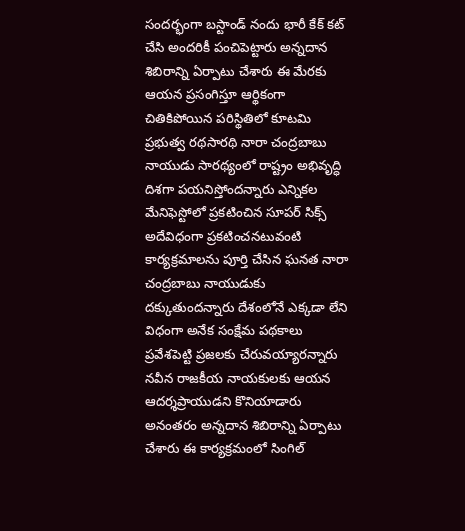సందర్భంగా బస్టాండ్ నందు భారీ కేక్ కట్ చేసి అందరికీ పంచిపెట్టారు అన్నదాన శిబిరాన్ని ఏర్పాటు చేశారు ఈ మేరకు ఆయన ప్రసంగిస్తూ ఆర్థికంగా చితికిపోయిన పరిస్థితిలో కూటమి ప్రభుత్వ రథసారథి నారా చంద్రబాబు నాయుడు సారథ్యంలో రాష్ట్రం అభివృద్ధి దిశగా పయనిస్తోందన్నారు ఎన్నికల మేనిఫెస్టోలో ప్రకటించిన సూపర్ సిక్స్ అదేవిధంగా ప్రకటించనటువంటి కార్యక్రమాలను పూర్తి చేసిన ఘనత నారా చంద్రబాబు నాయుడుకు దక్కుతుందన్నారు దేశంలోనే ఎక్కడా లేని విధంగా అనేక సంక్షేమ పథకాలు ప్రవేశపెట్టి ప్రజలకు చేరువయ్యారన్నారు నవీన రాజకీయ నాయకులకు ఆయన ఆదర్శప్రాయుడని కొనియాడారు అనంతరం అన్నదాన శిబిరాన్ని ఏర్పాటు చేశారు ఈ కార్యక్రమంలో సింగిల్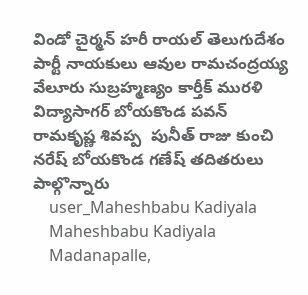విండో చైర్మన్ హరీ రాయల్ తెలుగుదేశం పార్టీ నాయకులు ఆవుల రామచంద్రయ్య వేలూరు సుబ్రహ్మణ్యం కార్తీక్ మురళి విద్యాసాగర్ బోయకొండ పవన్ రామకృష్ణ శివప్ప  పునీత్ రాజు కుంచి నరేష్ బోయకొండ గణేష్ తదితరులు పాల్గొన్నారు
    user_Maheshbabu Kadiyala
    Maheshbabu Kadiyala
    Madanapalle,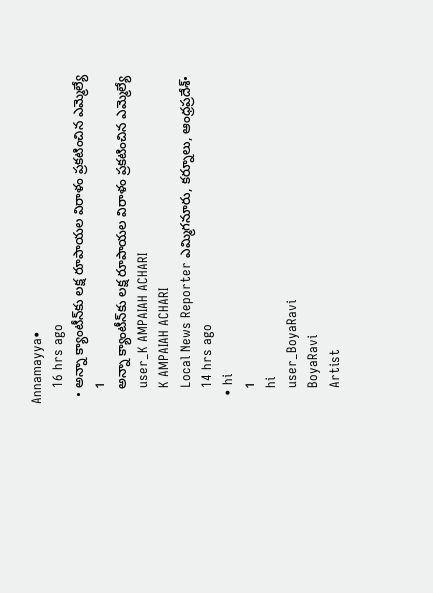Annamayya•
    16 hrs ago
  • అన్నా క్యాంటీన్‌కు లక్ష రూపాయల విరాళం ప్రకటించిన ఎమ్మెల్యే
    1
    అన్నా క్యాంటీన్‌కు లక్ష రూపాయల విరాళం ప్రకటించిన ఎమ్మెల్యే
    user_K AMPAIAH ACHARI
    K AMPAIAH ACHARI
    Local News Reporter ఎమ్మిగనూరు, కర్నూలు, ఆంధ్రప్రదేశ్•
    14 hrs ago
  • hi
    1
    hi
    user_BoyaRavi
    BoyaRavi
    Artist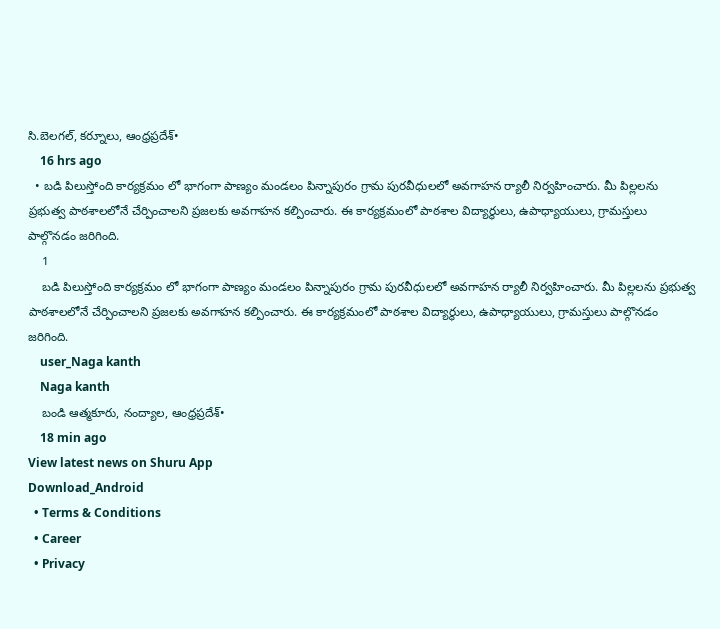సి.బెలగల్, కర్నూలు, ఆంధ్రప్రదేశ్•
    16 hrs ago
  • బడి పిలుస్తోంది కార్యక్రమం లో భాగంగా పాణ్యం మండలం పిన్నాపురం గ్రామ పురవీధులలో అవగాహన ర్యాలీ నిర్వహించారు. మీ పిల్లలను ప్రభుత్వ పాఠశాలలోనే చేర్పించాలని ప్రజలకు అవగాహన కల్పించారు. ఈ కార్యక్రమంలో పాఠశాల విద్యార్థులు, ఉపాధ్యాయులు, గ్రామస్తులు పాల్గొనడం జరిగింది.
    1
    బడి పిలుస్తోంది కార్యక్రమం లో భాగంగా పాణ్యం మండలం పిన్నాపురం గ్రామ పురవీధులలో అవగాహన ర్యాలీ నిర్వహించారు. మీ పిల్లలను ప్రభుత్వ పాఠశాలలోనే చేర్పించాలని ప్రజలకు అవగాహన కల్పించారు. ఈ కార్యక్రమంలో పాఠశాల విద్యార్థులు, ఉపాధ్యాయులు, గ్రామస్తులు పాల్గొనడం జరిగింది.
    user_Naga kanth
    Naga kanth
    బండి ఆత్మకూరు, నంద్యాల, ఆంధ్రప్రదేశ్•
    18 min ago
View latest news on Shuru App
Download_Android
  • Terms & Conditions
  • Career
  • Privacy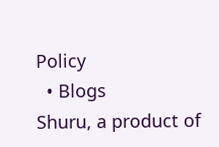Policy
  • Blogs
Shuru, a product of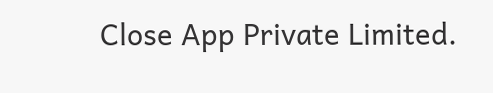Close App Private Limited.